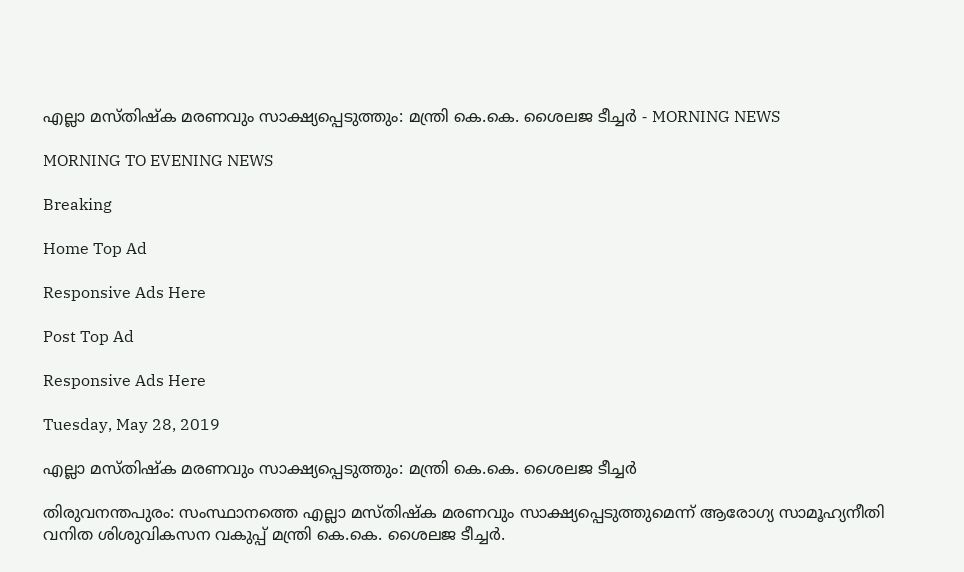എല്ലാ മസ്തിഷ്‌ക മരണവും സാക്ഷ്യപ്പെടുത്തും: മന്ത്രി കെ.കെ. ശൈലജ ടീച്ചര്‍ - MORNING NEWS

MORNING TO EVENING NEWS

Breaking

Home Top Ad

Responsive Ads Here

Post Top Ad

Responsive Ads Here

Tuesday, May 28, 2019

എല്ലാ മസ്തിഷ്‌ക മരണവും സാക്ഷ്യപ്പെടുത്തും: മന്ത്രി കെ.കെ. ശൈലജ ടീച്ചര്‍

തിരുവനന്തപുരം: സംസ്ഥാനത്തെ എല്ലാ മസ്തിഷ്ക മരണവും സാക്ഷ്യപ്പെടുത്തുമെന്ന് ആരോഗ്യ സാമൂഹ്യനീതി വനിത ശിശുവികസന വകുപ്പ് മന്ത്രി കെ.കെ. ശൈലജ ടീച്ചർ.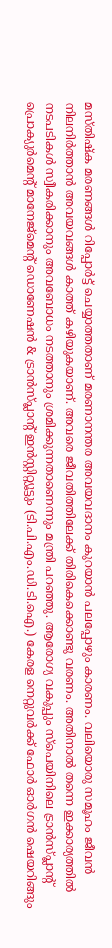മസ്തിഷ്ക മരണങ്ങൾ റിപ്പോർട്ട് ചെയ്യാത്തതാണ് മരണാനന്തര അവയവദാനം കുറയാൻ പലപ്പോഴും കാരണം. വലിയൊരു സമൂഹം ജീവൻ നിലനിർത്താൻ അവയവങ്ങൾ കാത്ത് കഴിയുകയാണ്. അവരെ ജീവതിത്തിലേക്ക് തിരികെക്കൊണ്ടു വരണം. അതിനാൽ തന്നെ ഇക്കാര്യത്തിൽ നടപടികൾ സ്വീകരിക്കാനും അവബോധം നടത്താനും ശ്രമിക്കുന്നതാണെന്നും മന്ത്രി പറഞ്ഞു. ആരോഗ്യ വകുപ്പും സ്പെയിനിലെ ട്രാൻസ്പ്ലാന്റ് പ്രൊക്യുർമെന്റ് മാനേജ്മെന്റ് ഡൊണേഷൻ & ട്രാൻസ്പ്ലാന്റ് ഇൻസ്റ്റിറ്റ്യൂട്ടും (ടി.പി.എം.ഡി.ടി.ഐ.) കേരള നെറ്റുവർക്ക് ഫോർ ഓർഗൻ ഷെയറിങ്ങും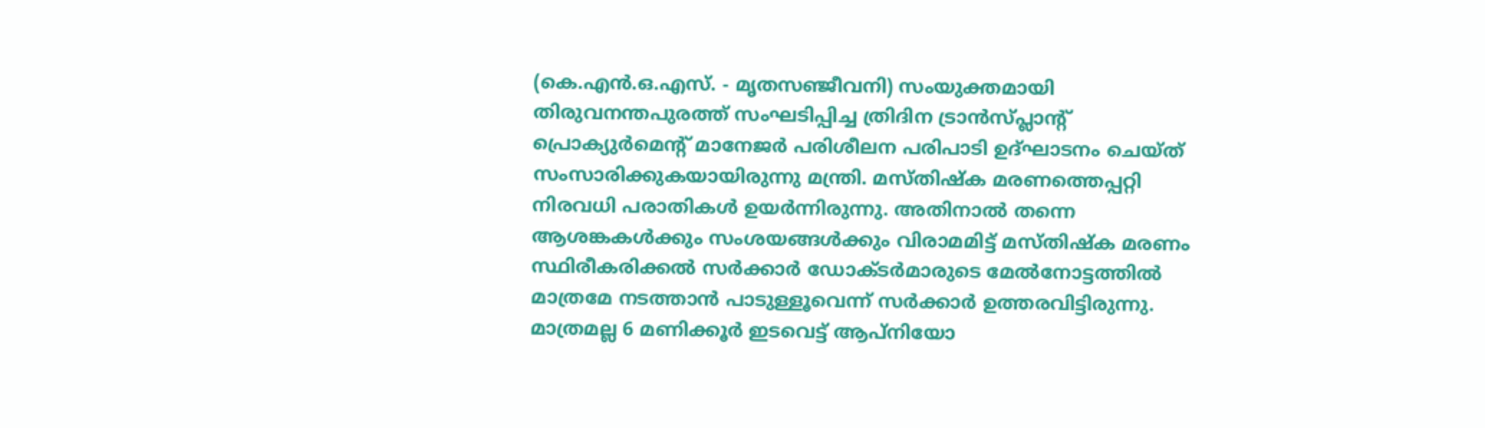(കെ.എൻ.ഒ.എസ്. - മൃതസഞ്ജീവനി) സംയുക്തമായി തിരുവനന്തപുരത്ത് സംഘടിപ്പിച്ച ത്രിദിന ട്രാൻസ്പ്ലാന്റ് പ്രൊക്യുർമെന്റ് മാനേജർ പരിശീലന പരിപാടി ഉദ്ഘാടനം ചെയ്ത് സംസാരിക്കുകയായിരുന്നു മന്ത്രി. മസ്തിഷ്ക മരണത്തെപ്പറ്റി നിരവധി പരാതികൾ ഉയർന്നിരുന്നു. അതിനാൽ തന്നെ ആശങ്കകൾക്കും സംശയങ്ങൾക്കും വിരാമമിട്ട് മസ്തിഷ്ക മരണം സ്ഥിരീകരിക്കൽ സർക്കാർ ഡോക്ടർമാരുടെ മേൽനോട്ടത്തിൽ മാത്രമേ നടത്താൻ പാടുള്ളൂവെന്ന് സർക്കാർ ഉത്തരവിട്ടിരുന്നു. മാത്രമല്ല 6 മണിക്കൂർ ഇടവെട്ട് ആപ്നിയോ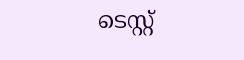ടെസ്റ്റ്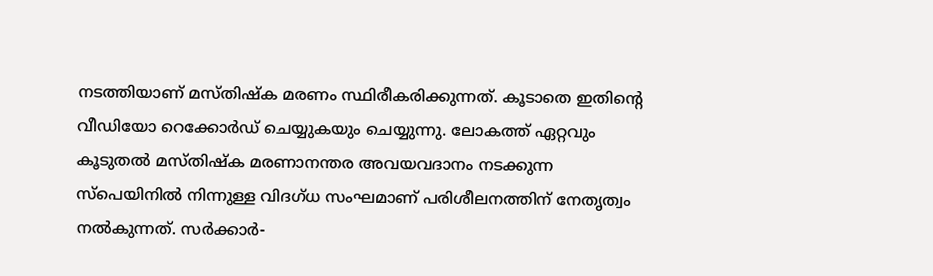നടത്തിയാണ് മസ്തിഷ്ക മരണം സ്ഥിരീകരിക്കുന്നത്. കൂടാതെ ഇതിന്റെ വീഡിയോ റെക്കോർഡ് ചെയ്യുകയും ചെയ്യുന്നു. ലോകത്ത് ഏറ്റവും കൂടുതൽ മസ്തിഷ്ക മരണാനന്തര അവയവദാനം നടക്കുന്ന സ്പെയിനിൽ നിന്നുള്ള വിദഗ്ധ സംഘമാണ് പരിശീലനത്തിന് നേതൃത്വം നൽകുന്നത്. സർക്കാർ-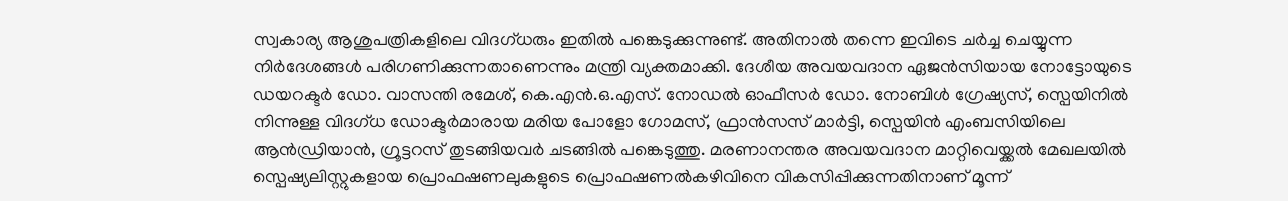സ്വകാര്യ ആശുപത്രികളിലെ വിദഗ്ധരും ഇതിൽ പങ്കെടുക്കുന്നുണ്ട്. അതിനാൽ തന്നെ ഇവിടെ ചർച്ച ചെയ്യുന്ന നിർദേശങ്ങൾ പരിഗണിക്കുന്നതാണെന്നും മന്ത്രി വ്യക്തമാക്കി. ദേശീയ അവയവദാന ഏജൻസിയായ നോട്ടോയുടെ ഡയറക്ടർ ഡോ. വാസന്തി രമേശ്, കെ.എൻ.ഒ.എസ്. നോഡൽ ഓഫീസർ ഡോ. നോബിൾ ഗ്രേഷ്യസ്, സ്പെയിനിൽ നിന്നുള്ള വിദഗ്ധ ഡോക്ടർമാരായ മരിയ പോളോ ഗോമസ്, ഫ്രാൻസസ് മാർട്ടി, സ്പെയിൻ എംബസിയിലെ ആൻഡ്രിയാൻ, ഗ്രൂട്ടറസ് തുടങ്ങിയവർ ചടങ്ങിൽ പങ്കെടുത്തു. മരണാനന്തര അവയവദാന മാറ്റിവെയ്ക്കൽ മേഖലയിൽ സ്പെഷ്യലിസ്റ്റുകളായ പ്രൊഫഷണലുകളുടെ പ്രൊഫഷണൽകഴിവിനെ വികസിപ്പിക്കുന്നതിനാണ് മൂന്ന്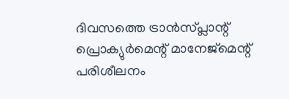ദിവസത്തെ ട്രാൻസ്പ്ലാന്റ് പ്രൊക്യുർമെന്റ് മാനേജ്മെന്റ് പരിശീലനം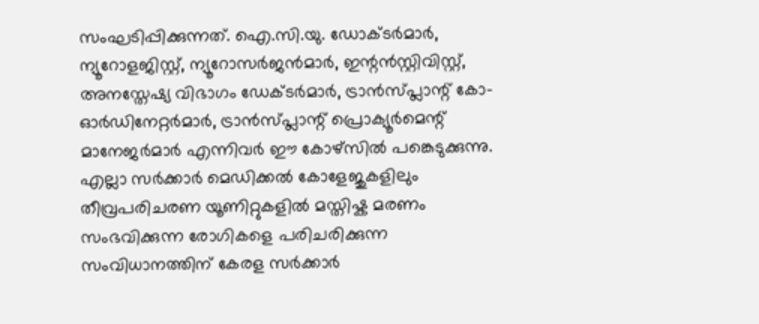സംഘടിപ്പിക്കുന്നത്. ഐ.സി.യു. ഡോക്ടർമാർ, ന്യൂറോളജിസ്റ്റ്, ന്യൂറോസർജൻമാർ, ഇന്റൻസ്റ്റിവിസ്റ്റ്, അനസ്തേഷ്യ വിഭാഗം ഡേക്ടർമാർ, ട്രാൻസ്പ്ലാന്റ് കോ-ഓർഡിനേറ്റർമാർ, ട്രാൻസ്പ്ലാന്റ് പ്രൊക്യൂർമെന്റ് മാനേജർമാർ എന്നിവർ ഈ കോഴ്സിൽ പങ്കെടുക്കുന്നു. എല്ലാ സർക്കാർ മെഡിക്കൽ കോളേജുകളിലും തീവ്രപരിചരണ യൂണിറ്റുകളിൽ മസ്തിഷ്ക മരണം സംഭവിക്കുന്ന രോഗികളെ പരിചരിക്കുന്ന സംവിധാനത്തിന് കേരള സർക്കാർ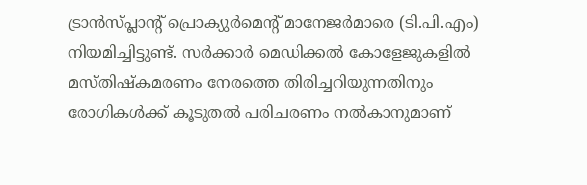ട്രാൻസ്പ്ലാന്റ് പ്രൊക്യുർമെന്റ് മാനേജർമാരെ (ടി.പി.എം) നിയമിച്ചിട്ടുണ്ട്. സർക്കാർ മെഡിക്കൽ കോളേജുകളിൽ മസ്തിഷ്കമരണം നേരത്തെ തിരിച്ചറിയുന്നതിനും രോഗികൾക്ക് കൂടുതൽ പരിചരണം നൽകാനുമാണ്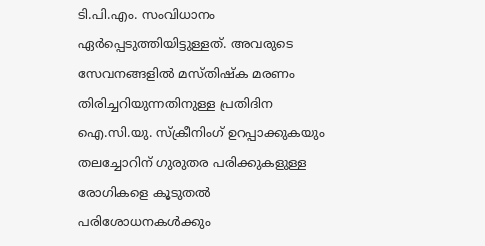ടി.പി.എം. സംവിധാനം ഏർപ്പെടുത്തിയിട്ടുള്ളത്. അവരുടെ സേവനങ്ങളിൽ മസ്തിഷ്ക മരണം തിരിച്ചറിയുന്നതിനുള്ള പ്രതിദിന ഐ.സി.യു. സ്ക്രീനിംഗ് ഉറപ്പാക്കുകയും തലച്ചോറിന് ഗുരുതര പരിക്കുകളുള്ള രോഗികളെ കൂടുതൽ പരിശോധനകൾക്കും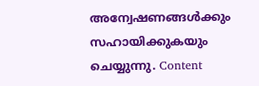അന്വേഷണങ്ങൾക്കും സഹായിക്കുകയും ചെയ്യുന്നു. Content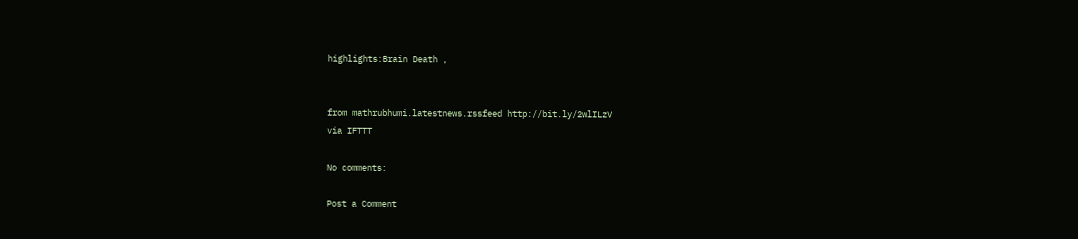highlights:Brain Death ,


from mathrubhumi.latestnews.rssfeed http://bit.ly/2wlILzV
via IFTTT

No comments:

Post a Comment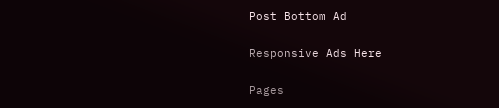Post Bottom Ad

Responsive Ads Here

Pages